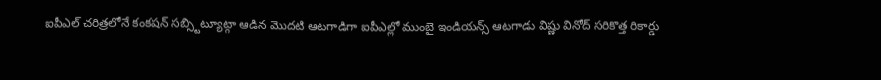ఐపీఎల్ చరిత్రలోనే కంకషన్ సబ్స్టిట్యూట్గా ఆడిన మొదటి ఆటగాడిగా ఐపీఎల్లో ముంబై ఇండియన్స్ ఆటగాడు విష్ణు వినోద్ సరికొత్త రికార్డు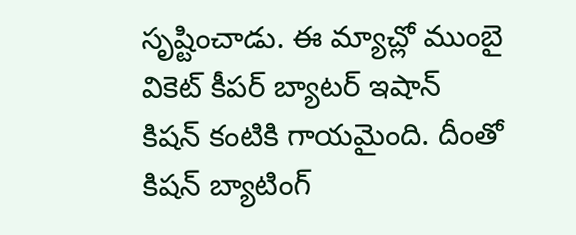సృష్టించాడు. ఈ మ్యాచ్లో ముంబై వికెట్ కీపర్ బ్యాటర్ ఇషాన్ కిషన్ కంటికి గాయమైంది. దీంతో కిషన్ బ్యాటింగ్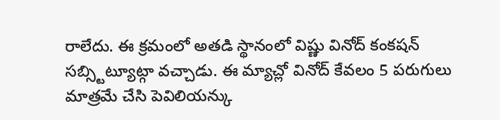రాలేదు. ఈ క్రమంలో అతడి స్థానంలో విష్ణు వినోద్ కంకషన్ సబ్స్టిట్యూట్గా వచ్చాడు. ఈ మ్యాచ్లో వినోద్ కేవలం 5 పరుగులు మాత్రమే చేసి పెవిలియన్కు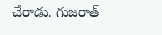చేరాడు. గుజరాత్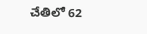చేతిలో 62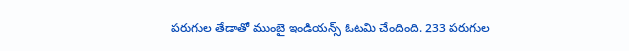పరుగుల తేడాతో ముంబై ఇండియన్స్ ఓటమి చేందింది. 233 పరుగుల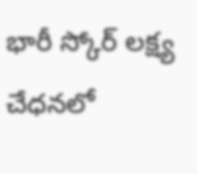భారీ స్కోర్ లక్ష్య చేధనలో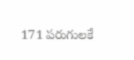171 పరుగులకే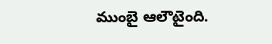ముంబై ఆలౌటైంది.